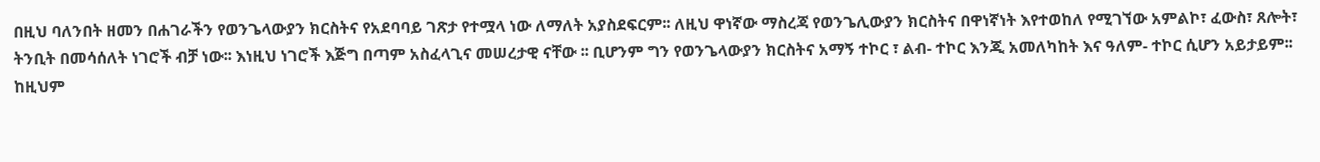በዚህ ባለንበት ዘመን በሐገራችን የወንጌላውያን ክርስትና የአደባባይ ገጽታ የተሟላ ነው ለማለት አያስደፍርም፡፡ ለዚህ ዋነኛው ማስረጃ የወንጌሊውያን ክርስትና በዋነኛነት እየተወከለ የሚገኘው አምልኮ፣ ፈውስ፣ ጸሎት፣ ትንቢት በመሳሰለት ነገሮች ብቻ ነው፡፡ እነዚህ ነገሮች እጅግ በጣም አስፈላጊና መሠረታዊ ናቸው ፡፡ ቢሆንም ግን የወንጌላውያን ክርስትና አማኝ ተኮር ፣ ልብ- ተኮር እንጂ አመለካከት እና ዓለም- ተኮር ሲሆን አይታይም፡፡
ከዚህም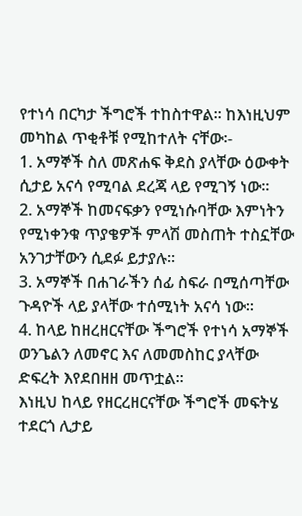የተነሳ በርካታ ችግሮች ተከስተዋል፡፡ ከእነዚህም መካከል ጥቂቶቹ የሚከተለት ናቸው፡-
1. አማኞች ስለ መጽሐፍ ቅደስ ያላቸው ዕውቀት ሲታይ አናሳ የሚባል ደረጃ ላይ የሚገኝ ነው፡፡
2. አማኞች ከመናፍቃን የሚነሱባቸው እምነትን የሚነቀንቁ ጥያቄዎች ምላሽ መስጠት ተስኗቸው አንገታቸውን ሲደፉ ይታያሉ፡፡
3. አማኞች በሐገራችን ሰፊ ስፍራ በሚሰጣቸው ጉዳዮች ላይ ያላቸው ተሰሚነት አናሳ ነው፡፡
4. ከላይ ከዘረዘርናቸው ችግሮች የተነሳ አማኞች ወንጌልን ለመኖር እና ለመመስከር ያላቸው ድፍረት እየደበዘዘ መጥቷል፡፡
እነዚህ ከላይ የዘርረዘርናቸው ችግሮች መፍትሄ ተደርጎ ሊታይ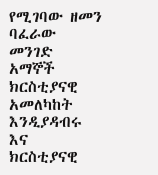የሚገባው ዘመን ባፈራው መንገድ አማኞች ክርስቲያናዊ አመለካከት እንዲያዳብሩ እና ክርስቲያናዊ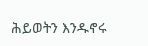ሕይወትን እንዱኖሩ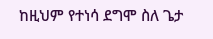ከዚህም የተነሳ ደግሞ ስለ ጌታ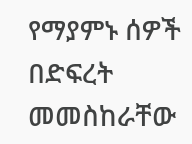የማያምኑ ሰዎች በድፍረት መመስከራቸው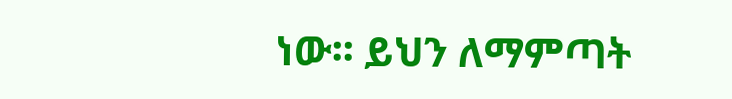ነው፡፡ ይህን ለማምጣት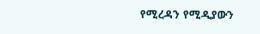የሚረዳን የሚዲያውን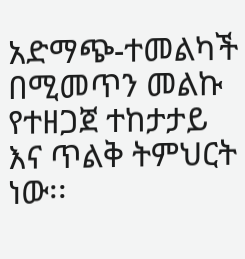አድማጭ-ተመልካች በሚመጥን መልኩ የተዘጋጀ ተከታታይ እና ጥልቅ ትምህርት ነው፡፡